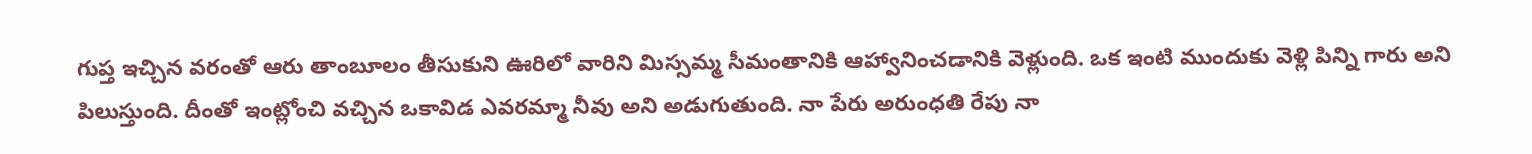గుప్త ఇచ్చిన వరంతో ఆరు తాంబూలం తీసుకుని ఊరిలో వారిని మిస్సమ్మ సీమంతానికి ఆహ్వానించడానికి వెళ్లుంది. ఒక ఇంటి ముందుకు వెళ్లి పిన్ని గారు అని పిలుస్తుంది. దీంతో ఇంట్లోంచి వచ్చిన ఒకావిడ ఎవరమ్మా నీవు అని అడుగుతుంది. నా పేరు అరుంధతి రేపు నా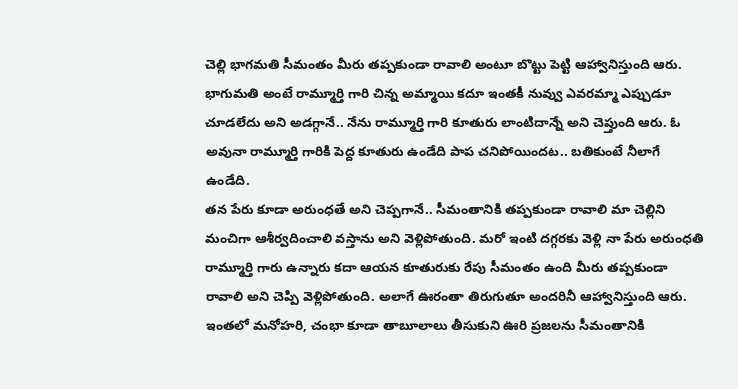చెల్లి భాగమతి సీమంతం మీరు తప్పకుండా రావాలి అంటూ బొట్టు పెట్టి ఆహ్వానిస్తుంది ఆరు. భాగుమతి అంటే రామ్మూర్తి గారి చిన్న అమ్మాయి కదూ ఇంతకీ నువ్వు ఎవరమ్మా ఎప్పుడూ చూడలేదు అని అడగ్గానే.. నేను రామ్మూర్తి గారి కూతురు లాంటిదాన్నే అని చెప్తుంది ఆరు. ఓ అవునా రామ్మూర్తి గారికి పెద్ద కూతురు ఉండేది పాప చనిపోయిందట.. బతికుంటే నీలాగే ఉండేది.
తన పేరు కూడా అరుంధతే అని చెప్పగానే.. సీమంతానికి తప్పకుండా రావాలి మా చెల్లిని మంచిగా ఆశీర్వదించాలి వస్తాను అని వెళ్లిపోతుంది. మరో ఇంటి దగ్గరకు వెళ్లి నా పేరు అరుంధతి రామ్మూర్తి గారు ఉన్నారు కదా ఆయన కూతురుకు రేపు సీమంతం ఉంది మీరు తప్పకుండా రావాలి అని చెప్పి వెళ్లిపోతుంది. అలాగే ఊరంతా తిరుగుతూ అందరినీ ఆహ్వానిస్తుంది ఆరు. ఇంతలో మనోహరి, చంభా కూడా తాబూలాలు తీసుకుని ఊరి ప్రజలను సీమంతానికి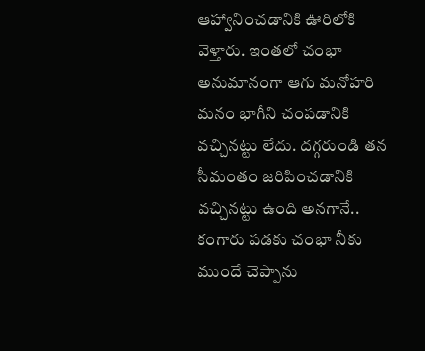ఆహ్వానించడానికి ఊరిలోకి వెళ్తారు. ఇంతలో చంభా అనుమానంగా ఆగు మనోహరి మనం భాగీని చంపడానికి వచ్చినట్టు లేదు. దగ్గరుండి తన సీమంతం జరిపించడానికి వచ్చినట్టు ఉంది అనగానే.. కంగారు పడకు చంభా నీకు ముందే చెప్పాను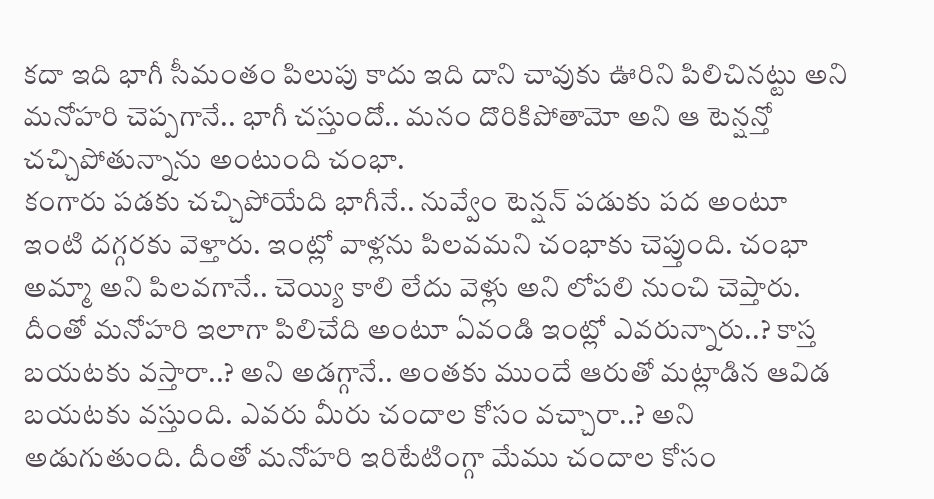కదా ఇది భాగీ సీమంతం పిలుపు కాదు ఇది దాని చావుకు ఊరిని పిలిచినట్టు అని మనోహరి చెప్పగానే.. భాగీ చస్తుందో.. మనం దొరికిపోతామో అని ఆ టెన్షన్తో చచ్చిపోతున్నాను అంటుంది చంభా.
కంగారు పడకు చచ్చిపోయేది భాగీనే.. నువ్వేం టెన్షన్ పడుకు పద అంటూ ఇంటి దగ్గరకు వెళ్తారు. ఇంట్లో వాళ్లను పిలవమని చంభాకు చెప్తుంది. చంభా అమ్మా అని పిలవగానే.. చెయ్యి కాలి లేదు వెళ్లు అని లోపలి నుంచి చెప్తారు. దీంతో మనోహరి ఇలాగా పిలిచేది అంటూ ఏవండి ఇంట్లో ఎవరున్నారు..? కాస్త బయటకు వస్తారా..? అని అడగ్గానే.. అంతకు ముందే ఆరుతో మట్లాడిన ఆవిడ బయటకు వస్తుంది. ఎవరు మీరు చందాల కోసం వచ్చారా..? అని అడుగుతుంది. దీంతో మనోహరి ఇరిటేటింగ్గా మేము చందాల కోసం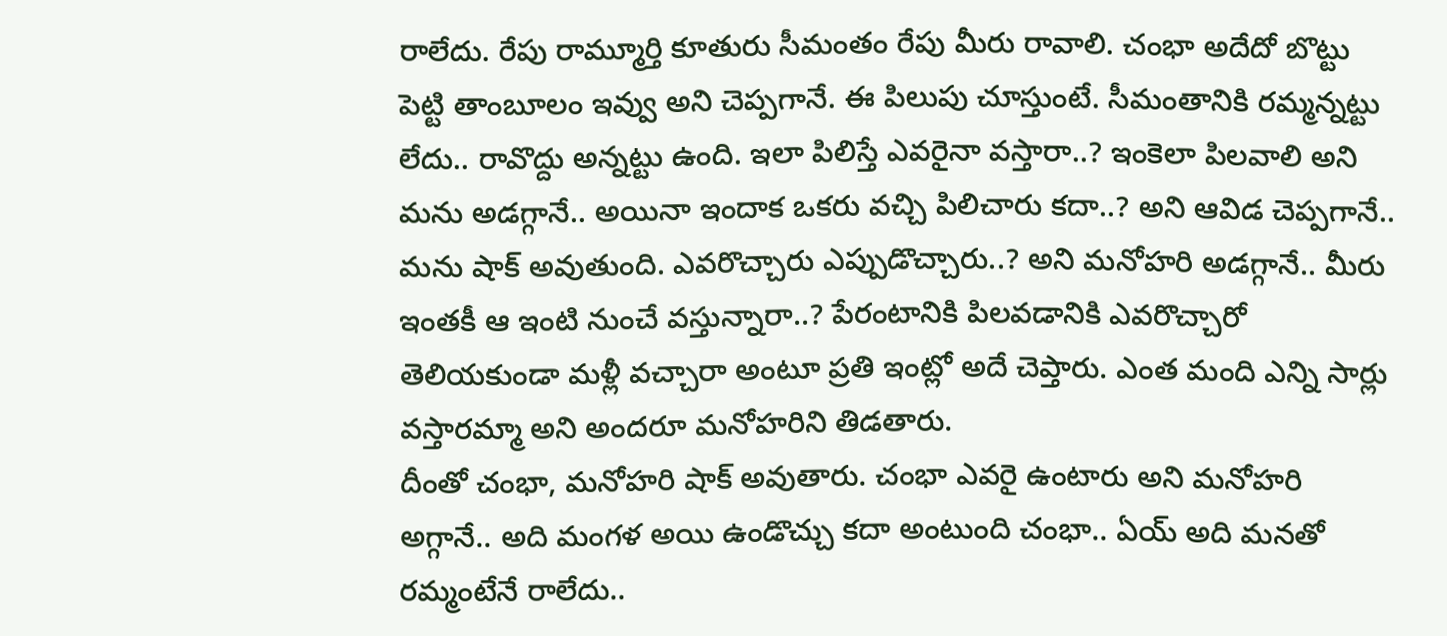రాలేదు. రేపు రామ్మూర్తి కూతురు సీమంతం రేపు మీరు రావాలి. చంభా అదేదో బొట్టు పెట్టి తాంబూలం ఇవ్వు అని చెప్పగానే. ఈ పిలుపు చూస్తుంటే. సీమంతానికి రమ్మన్నట్టు లేదు.. రావొద్దు అన్నట్టు ఉంది. ఇలా పిలిస్తే ఎవరైనా వస్తారా..? ఇంకెలా పిలవాలి అని మను అడగ్గానే.. అయినా ఇందాక ఒకరు వచ్చి పిలిచారు కదా..? అని ఆవిడ చెప్పగానే.. మను షాక్ అవుతుంది. ఎవరొచ్చారు ఎప్పుడొచ్చారు..? అని మనోహరి అడగ్గానే.. మీరు ఇంతకీ ఆ ఇంటి నుంచే వస్తున్నారా..? పేరంటానికి పిలవడానికి ఎవరొచ్చారో తెలియకుండా మళ్లీ వచ్చారా అంటూ ప్రతి ఇంట్లో అదే చెప్తారు. ఎంత మంది ఎన్ని సార్లు వస్తారమ్మా అని అందరూ మనోహరిని తిడతారు.
దీంతో చంభా, మనోహరి షాక్ అవుతారు. చంభా ఎవరై ఉంటారు అని మనోహరి అగ్గానే.. అది మంగళ అయి ఉండొచ్చు కదా అంటుంది చంభా.. ఏయ్ అది మనతో రమ్మంటేనే రాలేదు..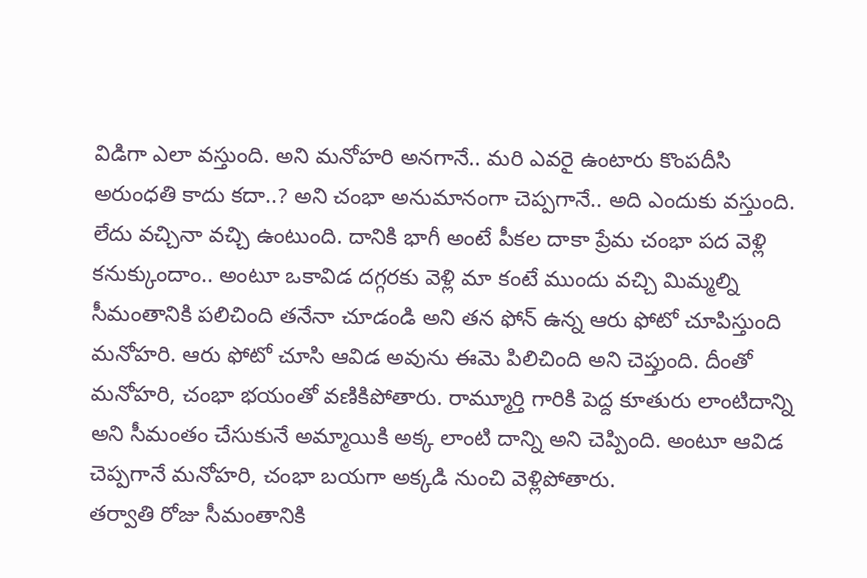విడిగా ఎలా వస్తుంది. అని మనోహరి అనగానే.. మరి ఎవరై ఉంటారు కొంపదీసి అరుంధతి కాదు కదా..? అని చంభా అనుమానంగా చెప్పగానే.. అది ఎందుకు వస్తుంది. లేదు వచ్చినా వచ్చి ఉంటుంది. దానికి భాగీ అంటే పీకల దాకా ప్రేమ చంభా పద వెళ్లి కనుక్కుందాం.. అంటూ ఒకావిడ దగ్గరకు వెళ్లి మా కంటే ముందు వచ్చి మిమ్మల్ని సీమంతానికి పలిచింది తనేనా చూడండి అని తన ఫోన్ ఉన్న ఆరు ఫోటో చూపిస్తుంది మనోహరి. ఆరు ఫోటో చూసి ఆవిడ అవును ఈమె పిలిచింది అని చెప్తుంది. దీంతో మనోహరి, చంభా భయంతో వణికిపోతారు. రామ్మూర్తి గారికి పెద్ద కూతురు లాంటిదాన్ని అని సీమంతం చేసుకునే అమ్మాయికి అక్క లాంటి దాన్ని అని చెప్పింది. అంటూ ఆవిడ చెప్పగానే మనోహరి, చంభా బయగా అక్కడి నుంచి వెళ్లిపోతారు.
తర్వాతి రోజు సీమంతానికి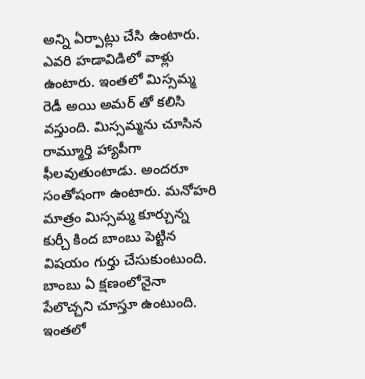అన్ని ఏర్పాట్లు చేసి ఉంటారు. ఎవరి హడావిడిలో వాళ్లు ఉంటారు. ఇంతలో మిస్సమ్మ రెడీ అయి అమర్ తో కలిసి వస్తుంది. మిస్సమ్మను చూసిన రామ్మూర్తి హ్యాపీగా ఫీలవుతుంటాడు. అందరూ సంతోషంగా ఉంటారు. మనోహరి మాత్రం మిస్సమ్మ కూర్చున్న కుర్చీ కింద బాంబు పెట్టిన విషయం గుర్తు చేసుకుంటుంది. బాంబు ఏ క్షణంలోనైనా పేలొచ్చని చూస్తూ ఉంటుంది. ఇంతలో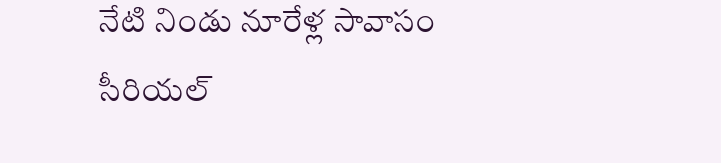నేటి నిండు నూరేళ్ల సావాసం సీరియల్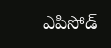ఎపిసోడ్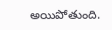అయిపోతుంది.